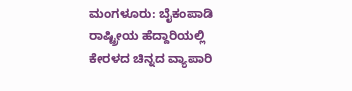ಮಂಗಳೂರು: ಬೈಕಂಪಾಡಿ ರಾಷ್ಟ್ರೀಯ ಹೆದ್ದಾರಿಯಲ್ಲಿ ಕೇರಳದ ಚಿನ್ನದ ವ್ಯಾಪಾರಿ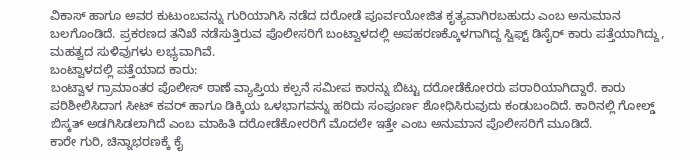ವಿಕಾಸ್ ಹಾಗೂ ಅವರ ಕುಟುಂಬವನ್ನು ಗುರಿಯಾಗಿಸಿ ನಡೆದ ದರೋಡೆ ಪೂರ್ವಯೋಜಿತ ಕೃತ್ಯವಾಗಿರಬಹುದು ಎಂಬ ಅನುಮಾನ ಬಲಗೊಂಡಿದೆ. ಪ್ರಕರಣದ ತನಿಖೆ ನಡೆಸುತ್ತಿರುವ ಪೊಲೀಸರಿಗೆ ಬಂಟ್ವಾಳದಲ್ಲಿ ಅಪಹರಣಕ್ಕೊಳಗಾಗಿದ್ದ ಸ್ವಿಫ್ಟ್ ಡಿಸೈರ್ ಕಾರು ಪತ್ತೆಯಾಗಿದ್ದು, ಮಹತ್ವದ ಸುಳಿವುಗಳು ಲಭ್ಯವಾಗಿವೆ.
ಬಂಟ್ವಾಳದಲ್ಲಿ ಪತ್ತೆಯಾದ ಕಾರು:
ಬಂಟ್ವಾಳ ಗ್ರಾಮಾಂತರ ಪೊಲೀಸ್ ಠಾಣೆ ವ್ಯಾಪ್ತಿಯ ಕಲ್ಪನೆ ಸಮೀಪ ಕಾರನ್ನು ಬಿಟ್ಟು ದರೋಡೆಕೋರರು ಪರಾರಿಯಾಗಿದ್ದಾರೆ. ಕಾರು ಪರಿಶೀಲಿಸಿದಾಗ ಸೀಟ್ ಕವರ್ ಹಾಗೂ ಡಿಕ್ಕಿಯ ಒಳಭಾಗವನ್ನು ಹರಿದು ಸಂಪೂರ್ಣ ಶೋಧಿಸಿರುವುದು ಕಂಡುಬಂದಿದೆ. ಕಾರಿನಲ್ಲಿ ಗೋಲ್ಡ್ ಬಿಸ್ಕತ್ ಅಡಗಿಸಿಡಲಾಗಿದೆ ಎಂಬ ಮಾಹಿತಿ ದರೋಡೆಕೋರರಿಗೆ ಮೊದಲೇ ಇತ್ತೇ ಎಂಬ ಅನುಮಾನ ಪೊಲೀಸರಿಗೆ ಮೂಡಿದೆ.
ಕಾರೇ ಗುರಿ, ಚಿನ್ನಾಭರಣಕ್ಕೆ ಕೈ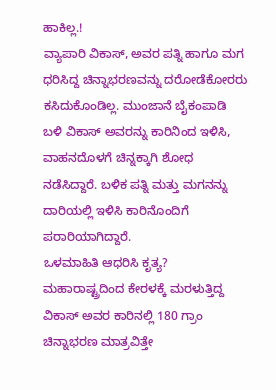ಹಾಕಿಲ್ಲ.!
ವ್ಯಾಪಾರಿ ವಿಕಾಸ್, ಅವರ ಪತ್ನಿ ಹಾಗೂ ಮಗ ಧರಿಸಿದ್ದ ಚಿನ್ನಾಭರಣವನ್ನು ದರೋಡೆಕೋರರು ಕಸಿದುಕೊಂಡಿಲ್ಲ. ಮುಂಜಾನೆ ಬೈಕಂಪಾಡಿ ಬಳಿ ವಿಕಾಸ್ ಅವರನ್ನು ಕಾರಿನಿಂದ ಇಳಿಸಿ, ವಾಹನದೊಳಗೆ ಚಿನ್ನಕ್ಕಾಗಿ ಶೋಧ ನಡೆಸಿದ್ದಾರೆ. ಬಳಿಕ ಪತ್ನಿ ಮತ್ತು ಮಗನನ್ನು ದಾರಿಯಲ್ಲಿ ಇಳಿಸಿ ಕಾರಿನೊಂದಿಗೆ ಪರಾರಿಯಾಗಿದ್ದಾರೆ.
ಒಳಮಾಹಿತಿ ಆಧರಿಸಿ ಕೃತ್ಯ?
ಮಹಾರಾಷ್ಟ್ರದಿಂದ ಕೇರಳಕ್ಕೆ ಮರಳುತ್ತಿದ್ದ ವಿಕಾಸ್ ಅವರ ಕಾರಿನಲ್ಲಿ 180 ಗ್ರಾಂ ಚಿನ್ನಾಭರಣ ಮಾತ್ರವಿತ್ತೇ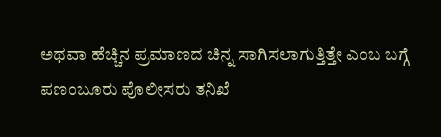ಅಥವಾ ಹೆಚ್ಚಿನ ಪ್ರಮಾಣದ ಚಿನ್ನ ಸಾಗಿಸಲಾಗುತ್ತಿತ್ತೇ ಎಂಬ ಬಗ್ಗೆ ಪಣಂಬೂರು ಪೊಲೀಸರು ತನಿಖೆ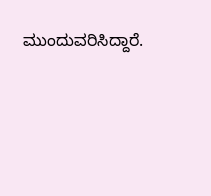ಮುಂದುವರಿಸಿದ್ದಾರೆ.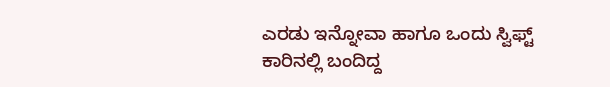ಎರಡು ಇನ್ನೋವಾ ಹಾಗೂ ಒಂದು ಸ್ವಿಫ್ಟ್ ಕಾರಿನಲ್ಲಿ ಬಂದಿದ್ದ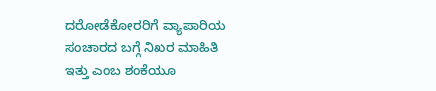ದರೋಡೆಕೋರರಿಗೆ ವ್ಯಾಪಾರಿಯ ಸಂಚಾರದ ಬಗ್ಗೆ ನಿಖರ ಮಾಹಿತಿ ಇತ್ತು ಎಂಬ ಶಂಕೆಯೂ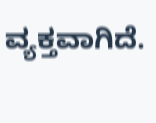ವ್ಯಕ್ತವಾಗಿದೆ.